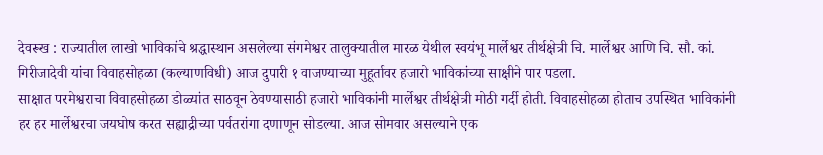देवरूख : राज्यातील लाखो भाविकांचे श्रद्धास्थान असलेल्या संगमेश्वर तालुक्यातील मारळ येथील स्वयंभू मार्लेश्वर तीर्थक्षेत्री चि. मार्लेश्वर आणि चि. सौ. कां. गिरीजादेवी यांचा विवाहसोहळा (कल्याणविधी) आज दुपारी १ वाजण्याच्या मुहूर्तावर हजारो भाविकांच्या साक्षीने पार पडला.
साक्षात परमेश्वराचा विवाहसोहळा डोळ्यांत साठवून ठेवण्यासाठी हजारो भाविकांनी मार्लेश्वर तीर्थक्षेत्री मोठी गर्दी होती. विवाहसोहळा होताच उपस्थित भाविकांनी हर हर मार्लेश्वरचा जयघोष करत सह्याद्रीच्या पर्वतरांगा दणाणून सोडल्या. आज सोमवार असल्याने एक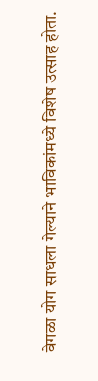वेगळा योग साधला गेल्याने भाविकांमध्ये विशेष उत्साह होता.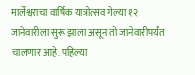मार्लेश्वराचा वार्षिक यात्रोत्सव गेल्या १२ जानेवारीला सुरू झाला असून तो जानेवारीपर्यंत चालणार आहे. पहिल्या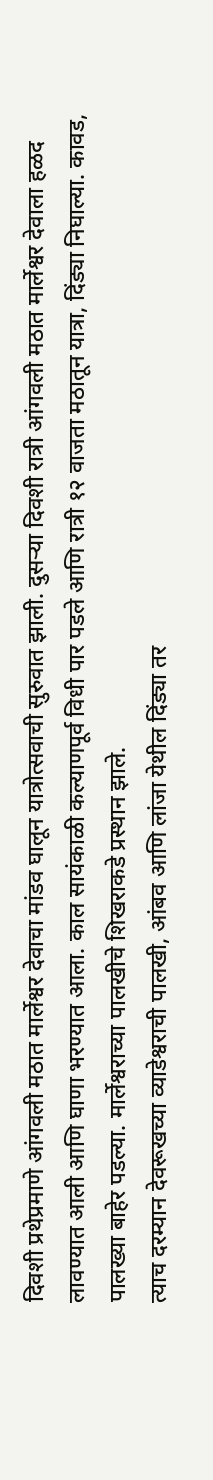दिवशी प्रथेप्रमाणे आंगवली मठात मार्लेश्वर देवाचा मांडव घालून यात्रोत्सवाची सुरुवात झाली. दुसऱ्या दिवशी रात्री आंगवली मठात मार्लेश्वर देवाला हळद लावण्यात आली आणि घाणा भरण्यात आला. काल सायंकाळी कल्याणपूर्व विधी पार पडले आणि रात्री १२ वाजता मठातून यात्रा, दिंड्या निघाल्या. कावड, पालख्या बाहेर पडल्या. मार्लेश्वराच्या पालखीचे शिखराकडे प्रस्थान झाले.
त्याच दरम्यान देवरूखच्या व्याडेश्वराची पालखी, आंबव आणि लांजा येथील दिंड्या तर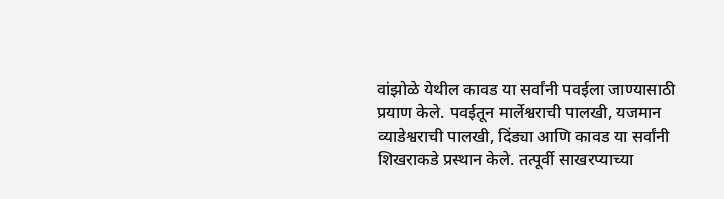वांझोळे येथील कावड या सर्वांनी पवईला जाण्यासाठी प्रयाण केले. पवईतून मार्लेश्वराची पालखी, यजमान व्याडेश्वराची पालखी, दिंड्या आणि कावड या सर्वांनी शिखराकडे प्रस्थान केले. तत्पूर्वी साखरप्याच्या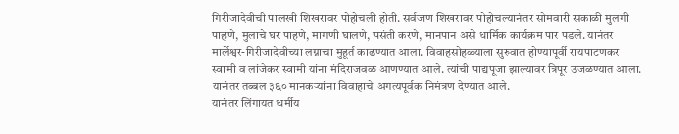गिरीजादेवीची पालखी शिखरावर पोहोचली होती. सर्वजण शिखरावर पोहोचल्यानंतर सोमवारी सकाळी मुलगी पाहणे, मुलाचे घर पाहणे, मागणी घालणे, पसंती करणे, मानपान असे धार्मिक कार्यक्रम पार पडले. यानंतर मार्लेश्वर-गिरीजादेवीच्या लग्नाचा मुहूर्त काढण्यात आला. विवाहसोहळ्याला सुरुवात होण्यापूर्वी रायपाटणकर स्वामी व लांजेकर स्वामी यांना मंदिराजवळ आणण्यात आले. त्यांची पाद्यपूजा झाल्यावर त्रिपूर उजळण्यात आला. यानंतर तब्बल ३६० मानकऱ्यांना विवाहाचे अगत्यपूर्वक निमंत्रण देण्यात आले.
यानंतर लिंगायत धर्मीय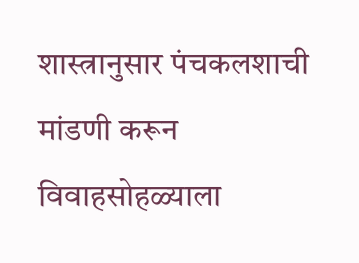शास्त्रानुसार पंचकलशाची मांडणी करून विवाहसोहळ्याला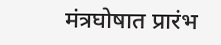मंत्रघोषात प्रारंभ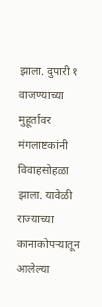झाला. दुपारी १ वाजण्याच्या मुहूर्तावर मंगलाष्टकांनी विवाहसोहळा झाला. यावेळी राज्याच्या कानाकोपऱ्यातून आलेल्या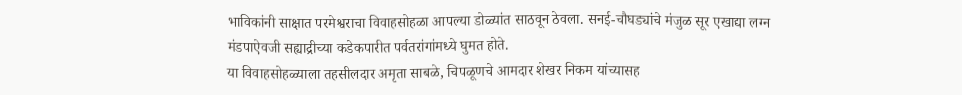भाविकांनी साक्षात परमेश्वराचा विवाहसोहळा आपल्या डोळ्यांत साठवून ठेवला. सनई-चौघड्यांचे मंजुळ सूर एखाद्या लग्न मंडपाऐवजी सह्याद्रीच्या कडेकपारीत पर्वतरांगांमध्ये घुमत होते.
या विवाहसोहळ्याला तहसीलदार अमृता साबळे, चिपळूणचे आमदार शेखर निकम यांच्यासह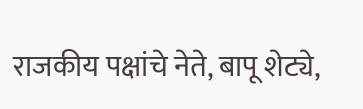राजकीय पक्षांचे नेते, बापू शेट्ये,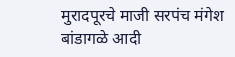मुरादपूरचे माजी सरपंच मंगेश बांडागळे आदी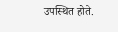उपस्थित होते.